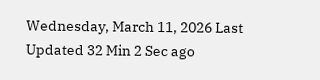Wednesday, March 11, 2026 Last Updated 32 Min 2 Sec ago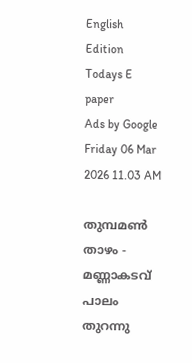English Edition
Todays E paper
Ads by Google
Friday 06 Mar 2026 11.03 AM

തുമ്പമണ്‍ താഴം - മണ്ണാകടവ്‌ പാലം തുറന്നു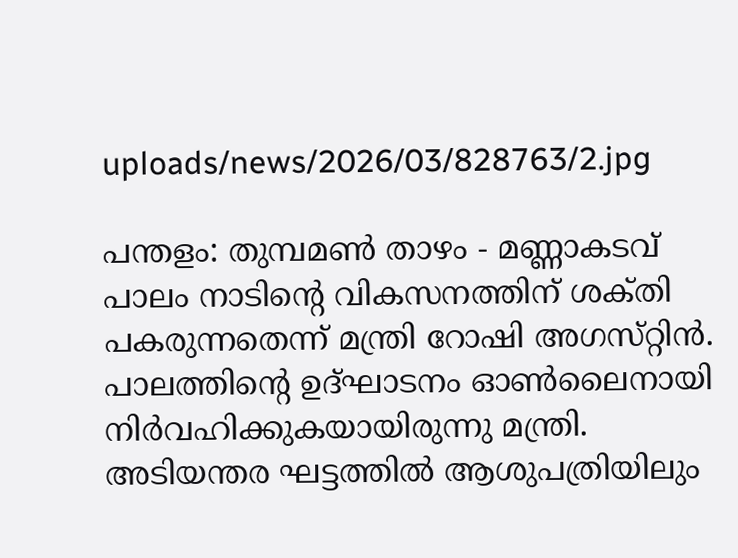uploads/news/2026/03/828763/2.jpg

പന്തളം: തുമ്പമണ്‍ താഴം - മണ്ണാകടവ്‌ പാലം നാടിന്റെ വികസനത്തിന്‌ ശക്‌തി പകരുന്നതെന്ന്‌ മന്ത്രി റോഷി അഗസ്‌റ്റിന്‍. പാലത്തിന്റെ ഉദ്‌ഘാടനം ഓണ്‍ലൈനായി നിര്‍വഹിക്കുകയായിരുന്നു മന്ത്രി. അടിയന്തര ഘട്ടത്തില്‍ ആശുപത്രിയിലും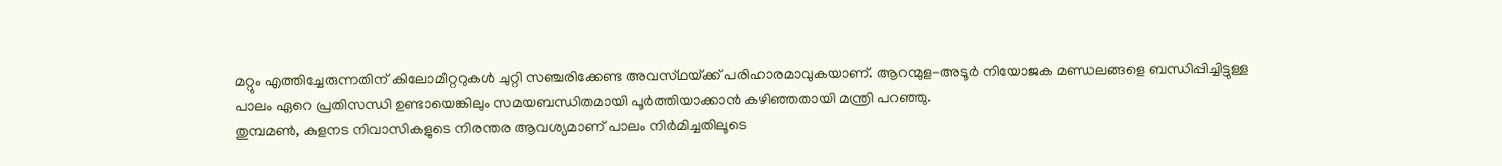മറ്റും എത്തിച്ചേരുന്നതിന്‌ കിലോമീറ്ററുകള്‍ ചുറ്റി സഞ്ചരിക്കേണ്ട അവസ്‌ഥയ്‌ക്ക് പരിഹാരമാവുകയാണ്‌. ആറന്മുള-അടൂര്‍ നിയോജക മണ്ഡലങ്ങളെ ബന്ധിപ്പിച്ചിട്ടുള്ള പാലം ഏറെ പ്രതിസന്ധി ഉണ്ടായെങ്കിലും സമയബന്ധിതമായി പൂര്‍ത്തിയാക്കാന്‍ കഴിഞ്ഞതായി മന്ത്രി പറഞ്ഞു.
തുമ്പമണ്‍, കുളനട നിവാസികളുടെ നിരന്തര ആവശ്യമാണ്‌ പാലം നിര്‍മിച്ചതിലൂടെ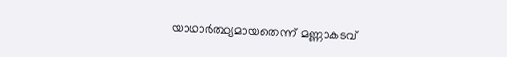യാഥാര്‍ത്ഥ്യമായതെന്ന്‌ മണ്ണാകടവ്‌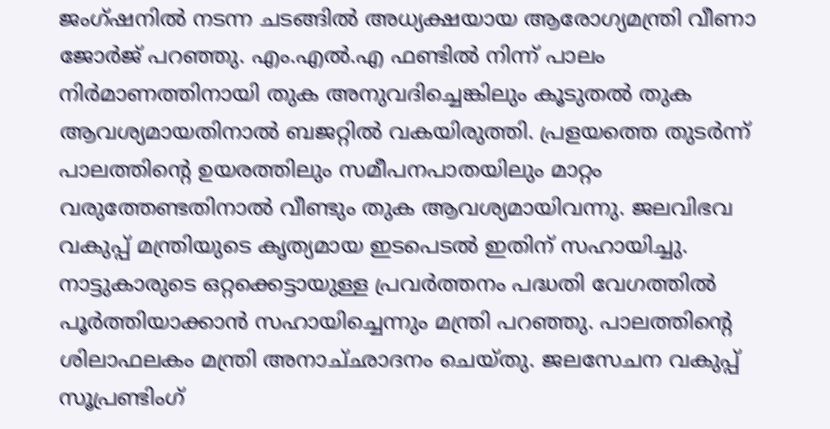ജംഗ്‌ഷനില്‍ നടന്ന ചടങ്ങില്‍ അധ്യക്ഷയായ ആരോഗ്യമന്ത്രി വീണാ ജോര്‍ജ്‌ പറഞ്ഞു. എം.എല്‍.എ ഫണ്ടില്‍ നിന്ന്‌ പാലം നിര്‍മാണത്തിനായി തുക അനുവദിച്ചെങ്കിലും കൂടുതല്‍ തുക ആവശ്യമായതിനാല്‍ ബജറ്റില്‍ വകയിരുത്തി. പ്രളയത്തെ തുടര്‍ന്ന്‌ പാലത്തിന്റെ ഉയരത്തിലും സമീപനപാതയിലും മാറ്റം വരുത്തേണ്ടതിനാല്‍ വീണ്ടും തുക ആവശ്യമായിവന്നു. ജലവിഭവ വകുപ്പ്‌ മന്ത്രിയുടെ കൃത്യമായ ഇടപെടല്‍ ഇതിന്‌ സഹായിച്ചു. നാട്ടുകാരുടെ ഒറ്റക്കെട്ടായുള്ള പ്രവര്‍ത്തനം പദ്ധതി വേഗത്തില്‍ പൂര്‍ത്തിയാക്കാന്‍ സഹായിച്ചെന്നും മന്ത്രി പറഞ്ഞു. പാലത്തിന്റെ ശിലാഫലകം മന്ത്രി അനാച്‌ഛാദനം ചെയ്‌തു. ജലസേചന വകുപ്പ്‌ സൂപ്രണ്ടിംഗ്‌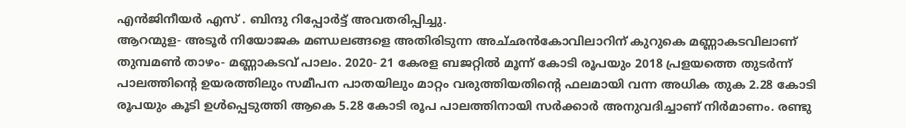എന്‍ജിനീയര്‍ എസ്‌ . ബിന്ദു റിപ്പോര്‍ട്ട്‌ അവതരിപ്പിച്ചു.
ആറന്മുള- അടൂര്‍ നിയോജക മണ്ഡലങ്ങളെ അതിരിടുന്ന അച്‌ഛന്‍കോവിലാറിന്‌ കുറുകെ മണ്ണാകടവിലാണ്‌ തുമ്പമണ്‍ താഴം- മണ്ണാകടവ്‌ പാലം. 2020- 21 കേരള ബജറ്റില്‍ മൂന്ന്‌ കോടി രൂപയും 2018 പ്രളയത്തെ തുടര്‍ന്ന്‌ പാലത്തിന്റെ ഉയരത്തിലും സമീപന പാതയിലും മാറ്റം വരുത്തിയതിന്റെ ഫലമായി വന്ന അധിക തുക 2.28 കോടി രൂപയും കൂടി ഉള്‍പ്പെടുത്തി ആകെ 5.28 കോടി രൂപ പാലത്തിനായി സര്‍ക്കാര്‍ അനുവദിച്ചാണ്‌ നിര്‍മാണം. രണ്ടു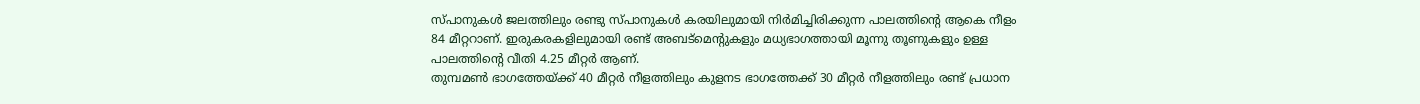സ്‌പാനുകള്‍ ജലത്തിലും രണ്ടു സ്‌പാനുകള്‍ കരയിലുമായി നിര്‍മിച്ചിരിക്കുന്ന പാലത്തിന്റെ ആകെ നീളം 84 മീറ്ററാണ്‌. ഇരുകരകളിലുമായി രണ്ട്‌ അബട്‌മെന്റുകളും മധ്യഭാഗത്തായി മൂന്നു തൂണുകളും ഉള്ള പാലത്തിന്റെ വീതി 4.25 മീറ്റര്‍ ആണ്‌.
തുമ്പമണ്‍ ഭാഗത്തേയ്‌ക്ക് 40 മീറ്റര്‍ നീളത്തിലും കുളനട ഭാഗത്തേക്ക്‌ 30 മീറ്റര്‍ നീളത്തിലും രണ്ട്‌ പ്രധാന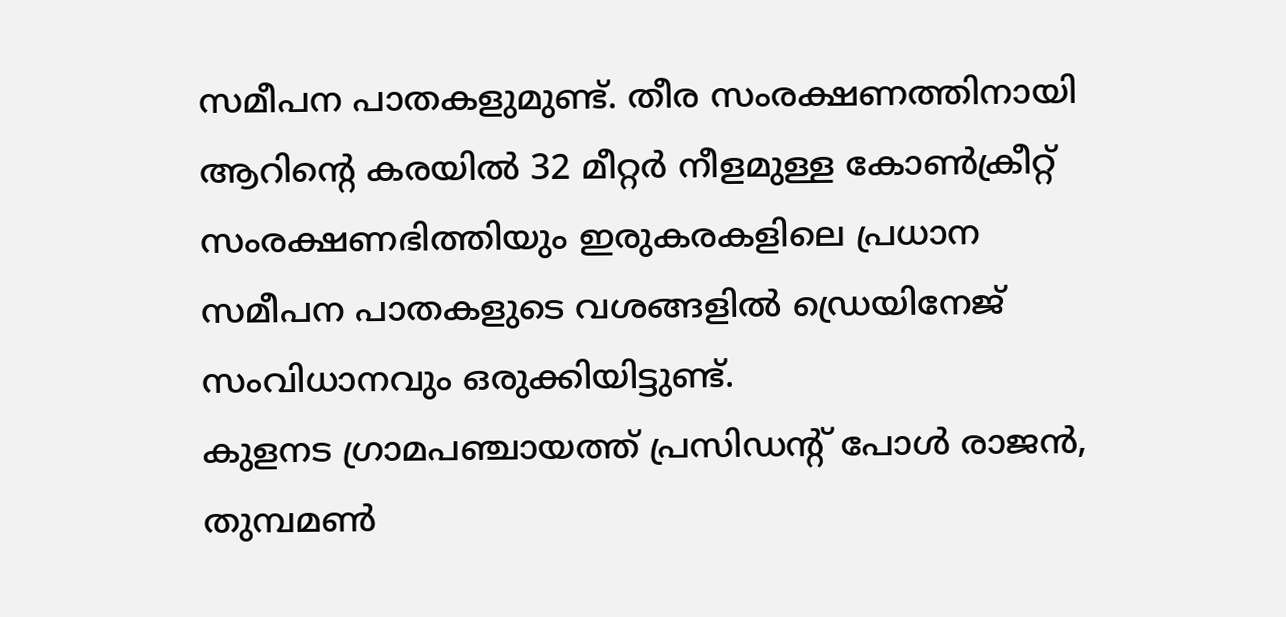സമീപന പാതകളുമുണ്ട്‌. തീര സംരക്ഷണത്തിനായി ആറിന്റെ കരയില്‍ 32 മീറ്റര്‍ നീളമുള്ള കോണ്‍ക്രീറ്റ്‌ സംരക്ഷണഭിത്തിയും ഇരുകരകളിലെ പ്രധാന സമീപന പാതകളുടെ വശങ്ങളില്‍ ഡ്രെയിനേജ്‌ സംവിധാനവും ഒരുക്കിയിട്ടുണ്ട്‌.
കുളനട ഗ്രാമപഞ്ചായത്ത്‌ പ്രസിഡന്റ്‌ പോള്‍ രാജന്‍, തുമ്പമണ്‍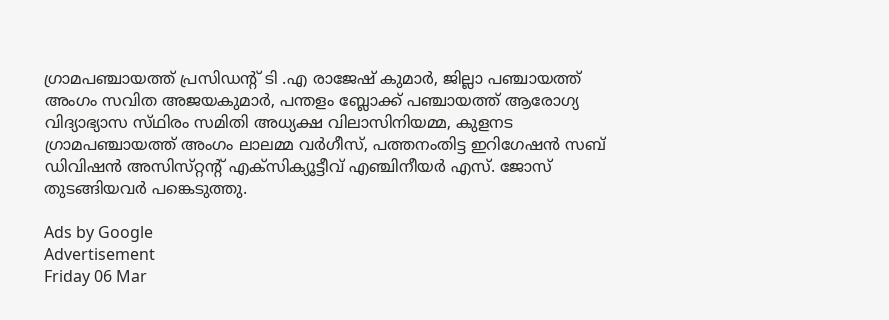ഗ്രാമപഞ്ചായത്ത്‌ പ്രസിഡന്റ്‌ ടി .എ രാജേഷ്‌ കുമാര്‍, ജില്ലാ പഞ്ചായത്ത്‌ അംഗം സവിത അജയകുമാര്‍, പന്തളം ബ്ലോക്ക്‌ പഞ്ചായത്ത്‌ ആരോഗ്യ വിദ്യാഭ്യാസ സ്‌ഥിരം സമിതി അധ്യക്ഷ വിലാസിനിയമ്മ, കുളനട ഗ്രാമപഞ്ചായത്ത്‌ അംഗം ലാലമ്മ വര്‍ഗീസ്‌, പത്തനംതിട്ട ഇറിഗേഷന്‍ സബ്‌ ഡിവിഷന്‍ അസിസ്‌റ്റന്റ്‌ എക്‌സിക്യൂട്ടീവ്‌ എഞ്ചിനീയര്‍ എസ്‌. ജോസ്‌ തുടങ്ങിയവര്‍ പങ്കെടുത്തു.

Ads by Google
Advertisement
Friday 06 Mar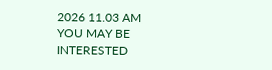2026 11.03 AM
YOU MAY BE INTERESTED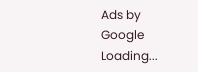Ads by Google
Loading...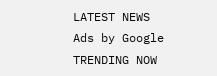LATEST NEWS
Ads by Google
TRENDING NOW